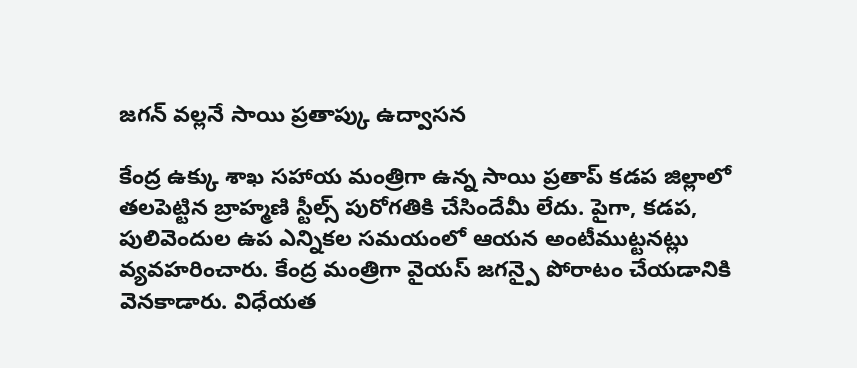జగన్ వల్లనే సాయి ప్రతాప్కు ఉద్వాసన

కేంద్ర ఉక్కు శాఖ సహాయ మంత్రిగా ఉన్న సాయి ప్రతాప్ కడప జిల్లాలో తలపెట్టిన బ్రాహ్మణి స్టీల్స్ పురోగతికి చేసిందేమీ లేదు. పైగా, కడప, పులివెందుల ఉప ఎన్నికల సమయంలో ఆయన అంటీముట్టనట్లు వ్యవహరించారు. కేంద్ర మంత్రిగా వైయస్ జగన్పై పోరాటం చేయడానికి వెనకాడారు. విధేయత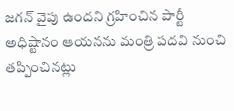జగన్ వైపు ఉందని గ్రహించిన పార్టీ అధిష్టానం ఆయనను మంత్రి పదవి నుంచి తప్పించినట్లు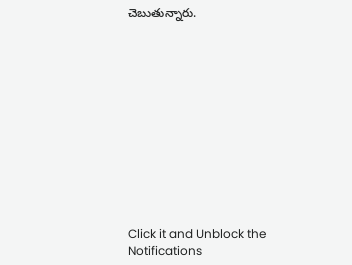చెబుతున్నారు.












Click it and Unblock the Notifications